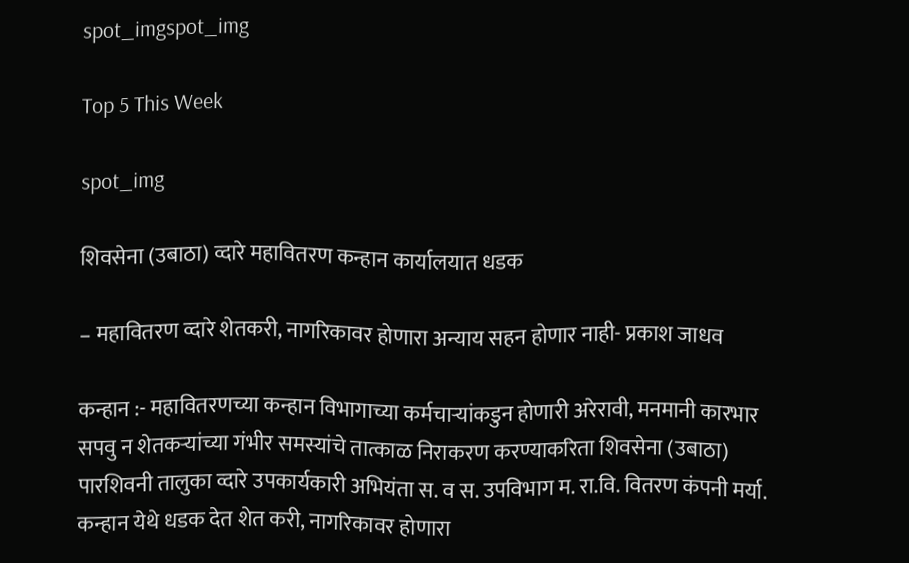spot_imgspot_img

Top 5 This Week

spot_img

शिवसेना (उबाठा) व्दारे महावितरण कन्हान कार्यालयात धडक

– महावितरण व्दारे शेतकरी, नागरिकावर होणारा अन्याय सहन होणार नाही- प्रकाश जाधव

कन्हान :- महावितरणच्या कन्हान विभागाच्या कर्मचाऱ्यांकडुन होणारी अरेरावी, मनमानी कारभार सपवु न शेतकऱ्यांच्या गंभीर समस्यांचे तात्काळ निराकरण करण्याकरिता शिवसेना (उबाठा) पारशिवनी तालुका व्दारे उपकार्यकारी अभियंता स. व स. उपविभाग म. रा.वि. वितरण कंपनी मर्या. कन्हान येथे धडक देत शेत करी, नागरिकावर होणारा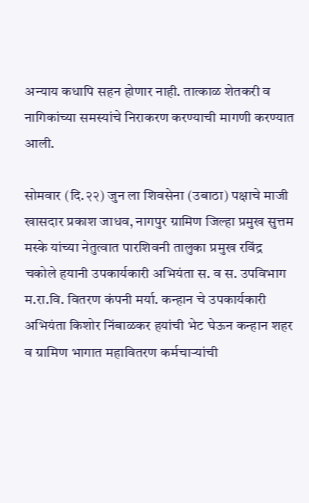अन्याय कधापि सहन होणार नाही. तात्काळ शेतकरी व नागिकांच्या समस्यांचे निराकरण करण्याची मागणी करण्यात आली.

सोमवार (दि.२२) जुन ला शिवसेना (उबाठा) पक्षाचे माजी खासदार प्रकाश जाधव, नागपुर ग्रामिण जिल्हा प्रमुख सुत्तम मस्के यांच्या नेतुत्वात पारशिवनी तालुका प्रमुख रविंद्र चकोले हयानी उपकार्यकारी अभियंता स. व स. उपविभाग म.रा.वि. वितरण कंपनी मर्या. कन्हान चे उपकार्यकारी अभियंता किशोर निंबाळकर हयांची भेट घेऊन कन्हान शहर व ग्रामिण भागात महावितरण कर्मचाऱ्यांची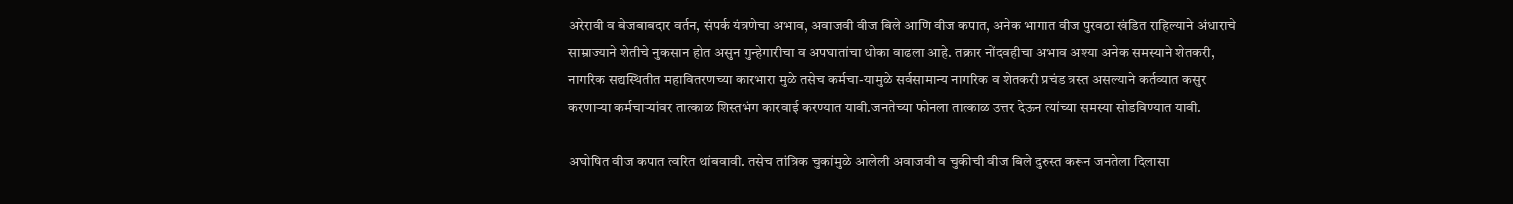अरेरावी व बेजबाबदार वर्तन, संपर्क यंत्रणेचा अभाव, अवाजवी वीज बिले आणि वीज कपात, अनेक भागात वीज पुरवठा खंडित राहिल्याने अंधाराचे साम्राज्याने शेतीचे नुकसान होत असुन गुन्हेगारीचा व अपघातांचा धोका वाढला आहे. तक्रार नोंदवहीचा अभाव अश्या अनेक समस्याने शेतकरी, नागरिक सद्यस्थितीत महावितरणच्या कारभारा मुळे तसेच कर्मचा-यामुळे सर्वसामान्य नागरिक व शेतकरी प्रचंड त्रस्त असल्याने कर्तव्यात कसुर करणाऱ्या कर्मचाऱ्यांवर तात्काळ शिस्तभंग कारवाई करण्यात यावी.जनतेच्या फोनला तात्काळ उत्तर देऊन त्यांच्या समस्या सोडविण्यात यावी.

अघोषित वीज कपात त्वरित थांबवावी. तसेच तांत्रिक चुकांमुळे आलेली अवाजवी व चुकीची वीज बिले दुरुस्त करून जनतेला दिलासा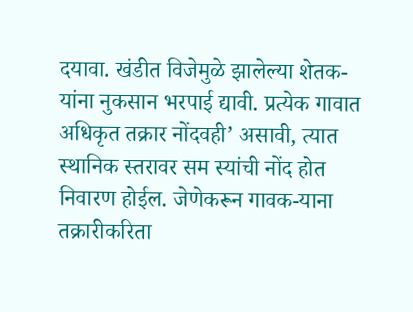दयावा. खंडीत विजेमुळे झालेल्या शेतक-यांना नुकसान भरपाई द्यावी. प्रत्येक गावात अधिकृत तक्रार नोंदवही’ असावी, त्यात स्थानिक स्तरावर सम स्यांची नोंद होत निवारण होईल. जेणेकरून गावक-याना तक्रारीकरिता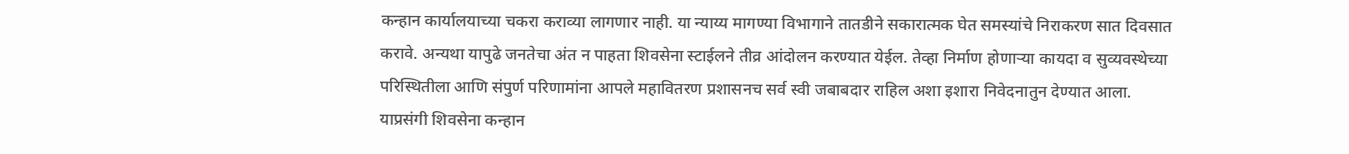कन्हान कार्यालयाच्या चकरा कराव्या लागणार नाही. या न्याय्य मागण्या विभागाने तातडीने सकारात्मक घेत समस्यांचे निराकरण सात दिवसात करावे. अन्यथा यापुढे जनतेचा अंत न पाहता शिवसेना स्टाईलने तीव्र आंदोलन करण्यात येईल. तेव्हा निर्माण होणाऱ्या कायदा व सुव्यवस्थेच्या परिस्थितीला आणि संपुर्ण परिणामांना आपले महावितरण प्रशासनच सर्व स्वी जबाबदार राहिल अशा इशारा निवेदनातुन देण्यात आला. याप्रसंगी शिवसेना कन्हान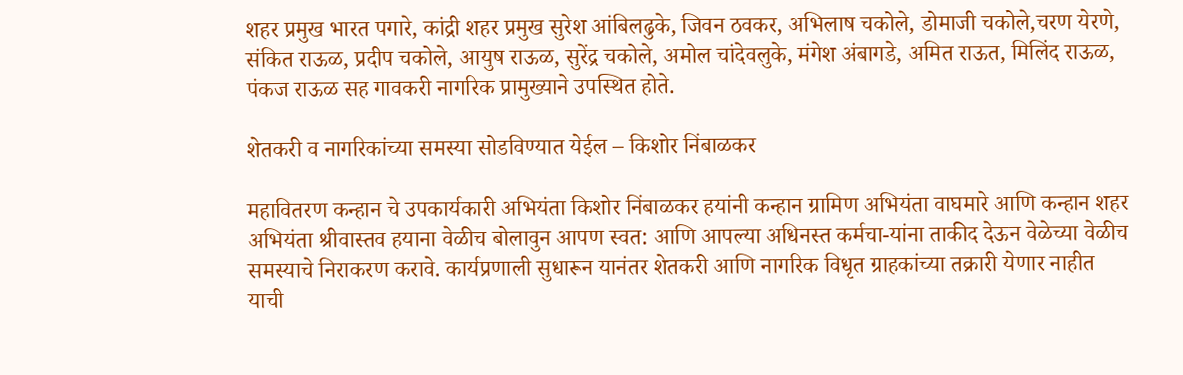शहर प्रमुख भारत पगारे, कांद्री शहर प्रमुख सुरेश आंबिलढुके, जिवन ठवकर, अभिलाष चकोले, डोमाजी चकोले,चरण येरणे, संकित राऊळ, प्रदीप चकोले, आयुष राऊळ, सुरेंद्र चकोले, अमोल चांदेवलुके, मंगेश अंबागडे, अमित राऊत, मिलिंद राऊळ, पंकज राऊळ सह गावकरी नागरिक प्रामुख्याने उपस्थित होते.

शेतकरी व नागरिकांच्या समस्या सोडविण्यात येईल – किशोर निंबाळकर

महावितरण कन्हान चे उपकार्यकारी अभियंता किशोर निंबाळकर हयांनी कन्हान ग्रामिण अभियंता वाघमारे आणि कन्हान शहर अभियंता श्रीवास्तव हयाना वेळीच बोलावुन आपण स्वत: आणि आपल्या अधिनस्त कर्मचा-यांना ताकीद देऊन वेळेच्या वेळीच समस्याचे निराकरण करावे. कार्यप्रणाली सुधारून यानंतर शेतकरी आणि नागरिक विधृत ग्राहकांच्या तक्रारी येणार नाहीत याची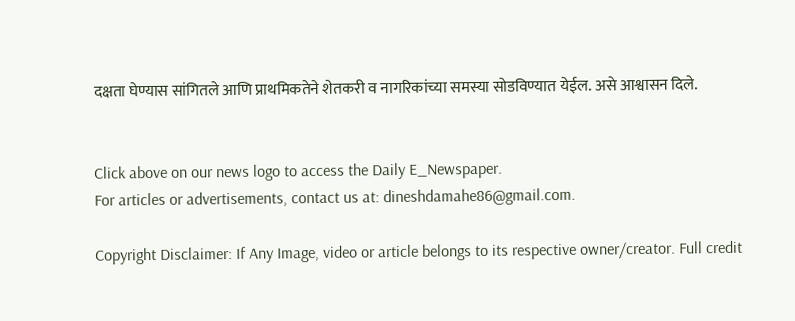दक्षता घेण्यास सांगितले आणि प्राथमिकतेने शेतकरी व नागरिकांच्या समस्या सोडविण्यात येईल. असे आश्वासन दिले.


Click above on our news logo to access the Daily E_Newspaper.
For articles or advertisements, contact us at: dineshdamahe86@gmail.com.

Copyright Disclaimer: If Any Image, video or article belongs to its respective owner/creator. Full credit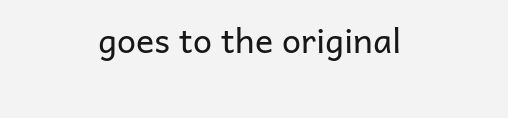goes to the original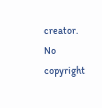creator. No copyright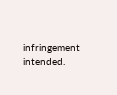infringement intended.